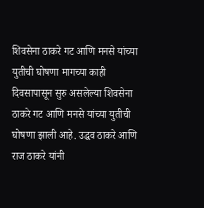शिवसेना ठाकरे गट आणि मनसे यांच्या युतीची घोषणा मागच्या काही दिवसापासून सुरु असलेल्या शिवसेना ठाकरे गट आणि मनसे यांच्या युतीची घोषणा झाली आहे. उद्धव ठाकरे आणि राज ठाकरे यांनी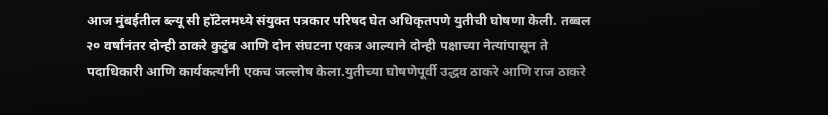आज मुंबईतील ब्ल्यू सी हॉटेलमध्ये संयुक्त पत्रकार परिषद घेत अधिकृतपणे युतीची घोषणा केली. तब्बल २० वर्षांनंतर दोन्ही ठाकरे कुटुंब आणि दोन संघटना एकत्र आल्याने दोन्ही पक्षाच्या नेत्यांपासून ते पदाधिकारी आणि कार्यकर्त्यांनी एकच जल्लोष केला.युतीच्या घोषणेपूर्वी उद्धव ठाकरे आणि राज ठाकरे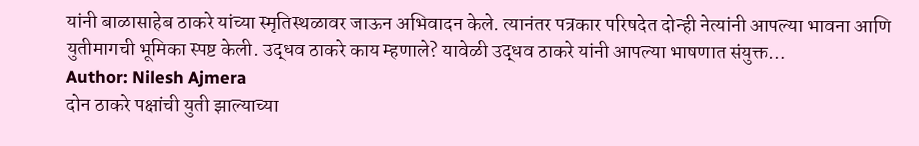यांनी बाळासाहेब ठाकरे यांच्या स्मृतिस्थळावर जाऊन अभिवादन केले. त्यानंतर पत्रकार परिषदेत दोन्ही नेत्यांनी आपल्या भावना आणि युतीमागची भूमिका स्पष्ट केली. उद्धव ठाकरे काय म्हणाले? यावेळी उद्धव ठाकरे यांनी आपल्या भाषणात संयुक्त…
Author: Nilesh Ajmera
दोन ठाकरे पक्षांची युती झाल्याच्या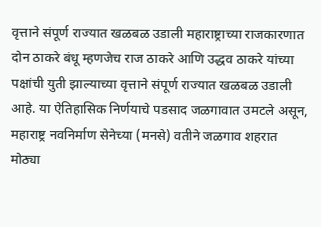वृत्ताने संपूर्ण राज्यात खळबळ उडाली महाराष्ट्राच्या राजकारणात दोन ठाकरे बंधू म्हणजेच राज ठाकरे आणि उद्धव ठाकरे यांच्या पक्षांची युती झाल्याच्या वृत्ताने संपूर्ण राज्यात खळबळ उडाली आहे. या ऐतिहासिक निर्णयाचे पडसाद जळगावात उमटले असून, महाराष्ट्र नवनिर्माण सेनेच्या (मनसे) वतीने जळगाव शहरात मोठ्या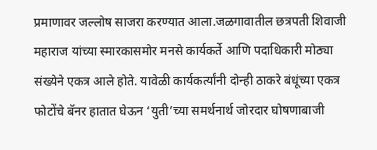प्रमाणावर जल्लोष साजरा करण्यात आला.जळगावातील छत्रपती शिवाजी महाराज यांच्या स्मारकासमोर मनसे कार्यकर्ते आणि पदाधिकारी मोठ्या संख्येने एकत्र आले होते. यावेळी कार्यकर्त्यांनी दोन्ही ठाकरे बंधूंच्या एकत्र फोटोंचे बॅनर हातात घेऊन ‘युती’च्या समर्थनार्थ जोरदार घोषणाबाजी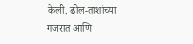केली. ढोल-ताशांच्या गजरात आणि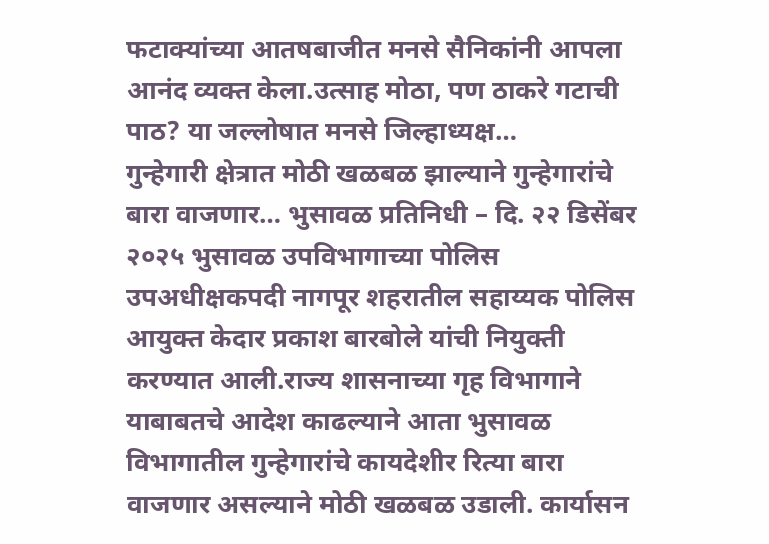फटाक्यांच्या आतषबाजीत मनसे सैनिकांनी आपला आनंद व्यक्त केला.उत्साह मोठा, पण ठाकरे गटाची पाठ? या जल्लोषात मनसे जिल्हाध्यक्ष…
गुन्हेगारी क्षेत्रात मोठी खळबळ झाल्याने गुन्हेगारांचे बारा वाजणार… भुसावळ प्रतिनिधी – दि. २२ डिसेंबर २०२५ भुसावळ उपविभागाच्या पोलिस उपअधीक्षकपदी नागपूर शहरातील सहाय्यक पोलिस आयुक्त केदार प्रकाश बारबोले यांची नियुक्ती करण्यात आली.राज्य शासनाच्या गृह विभागाने याबाबतचे आदेश काढल्याने आता भुसावळ विभागातील गुन्हेगारांचे कायदेशीर रित्या बारा वाजणार असल्याने मोठी खळबळ उडाली. कार्यासन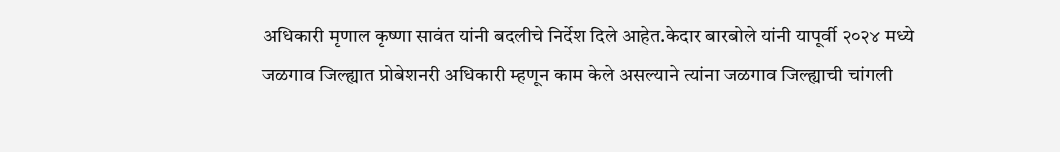अधिकारी मृणाल कृष्णा सावंत यांनी बदलीचे निर्देश दिले आहेत.केदार बारबोले यांनी यापूर्वी २०२४ मध्ये जळगाव जिल्ह्यात प्रोबेशनरी अधिकारी म्हणून काम केले असल्याने त्यांना जळगाव जिल्ह्याची चांगली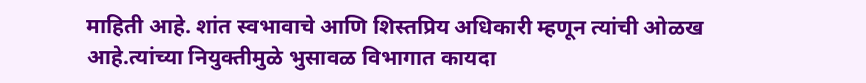माहिती आहे. शांत स्वभावाचे आणि शिस्तप्रिय अधिकारी म्हणून त्यांची ओळख आहे.त्यांच्या नियुक्तीमुळे भुसावळ विभागात कायदा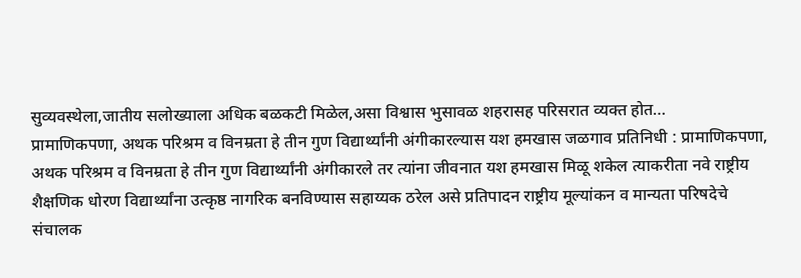सुव्यवस्थेला,जातीय सलोख्याला अधिक बळकटी मिळेल,असा विश्वास भुसावळ शहरासह परिसरात व्यक्त होत…
प्रामाणिकपणा, अथक परिश्रम व विनम्रता हे तीन गुण विद्यार्थ्यांनी अंगीकारल्यास यश हमखास जळगाव प्रतिनिधी : प्रामाणिकपणा, अथक परिश्रम व विनम्रता हे तीन गुण विद्यार्थ्यांनी अंगीकारले तर त्यांना जीवनात यश हमखास मिळू शकेल त्याकरीता नवे राष्ट्रीय शैक्षणिक धोरण विद्यार्थ्यांना उत्कृष्ठ नागरिक बनविण्यास सहाय्यक ठरेल असे प्रतिपादन राष्ट्रीय मूल्यांकन व मान्यता परिषदेचे संचालक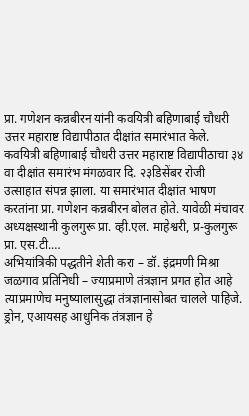प्रा. गणेशन कन्नबीरन यांनी कवयित्री बहिणाबाई चौधरी उत्तर महाराष्ट विद्यापीठात दीक्षांत समारंभात केले. कवयित्री बहिणाबाई चौधरी उत्तर महाराष्ट विद्यापीठाचा ३४ वा दीक्षांत समारंभ मंगळवार दि. २३डिसेंबर रोजी उत्साहात संपन्न झाला. या समारंभात दीक्षांत भाषण करतांना प्रा. गणेशन कन्नबीरन बोलत होते. यावेळी मंचावर अध्यक्षस्थानी कुलगुरू प्रा. व्ही.एल. माहेश्वरी, प्र-कुलगुरू प्रा. एस.टी.…
अभियांत्रिकी पद्धतीने शेती करा – डॉ. इंद्रमणी मिश्रा जळगाव प्रतिनिधी – ज्याप्रमाणे तंत्रज्ञान प्रगत होत आहे त्याप्रमाणेच मनुष्यालासुद्धा तंत्रज्ञानासोबत चालले पाहिजे. ड्रोन, एआयसह आधुनिक तंत्रज्ञान हे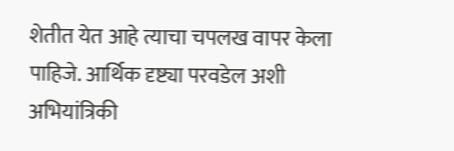शेतीत येत आहे त्याचा चपलख वापर केला पाहिजे. आर्थिक दृष्ट्या परवडेल अशी अभियांत्रिकी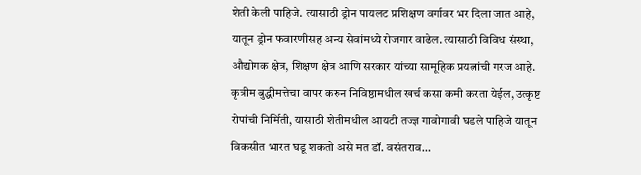शेती केली पाहिजे. त्यासाठी ड्रोन पायलट प्रशिक्षण वर्गावर भर दिला जात आहे, यातून ड्रोन फवारणीसह अन्य सेवांमध्ये रोजगार वाढेल. त्यासाठी विविध संस्था, औद्योगक क्षेत्र, शिक्षण क्षेत्र आणि सरकार यांच्या सामूहिक प्रयत्नांची गरज आहे. कृत्रीम बुद्धीमत्तेचा वापर करुन निविष्ठामधील खर्च कसा कमी करता येईल, उत्कृष्ट रोपांची निर्मिती, यासाठी शेतीमधील आयटी तज्ज्ञ गावोगावी घडले पाहिजे यातून विकसीत भारत घडू शकतो असे मत डॉ. वसंतराव…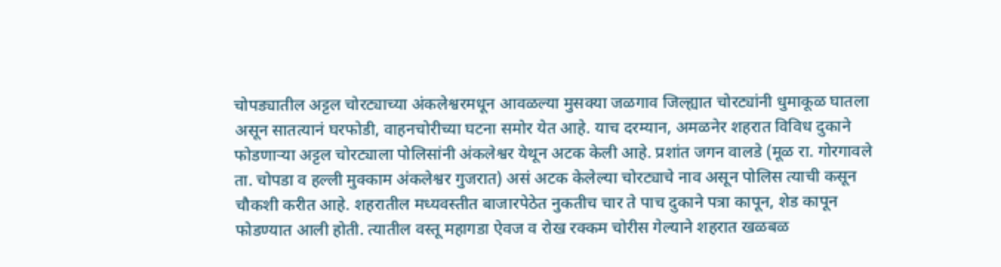चोपड्यातील अट्टल चोरट्याच्या अंकलेश्वरमधून आवळल्या मुसक्या जळगाव जिल्ह्यात चोरट्यांनी धुमाकूळ घातला असून सातत्यानं घरफोडी, वाहनचोरीच्या घटना समोर येत आहे. याच दरम्यान, अमळनेर शहरात विविध दुकाने फोडणाऱ्या अट्टल चोरट्याला पोलिसांनी अंकलेश्वर येथून अटक केली आहे. प्रशांत जगन वालडे (मूळ रा. गोरगावले ता. चोपडा व हल्ली मुक्काम अंकलेश्वर गुजरात) असं अटक केलेल्या चोरट्याचे नाव असून पोलिस त्याची कसून चौकशी करीत आहे. शहरातील मध्यवस्तीत बाजारपेठेत नुकतीच चार ते पाच दुकाने पत्रा कापून, शेड कापून फोडण्यात आली होती. त्यातील वस्तू महागडा ऐवज व रोख रक्कम चोरीस गेल्याने शहरात खळबळ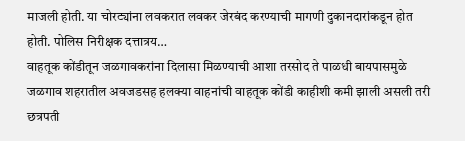माजली होती. या चोरट्यांना लवकरात लवकर जेरबंद करण्याची मागणी दुकानदारांकडून होत होती. पोलिस निरीक्षक दत्तात्रय…
वाहतूक कोंडीतून जळगावकरांना दिलासा मिळण्याची आशा तरसोद ते पाळधी बायपासमुळे जळगाव शहरातील अवजडसह हलक्या वाहनांची वाहतूक कोंडी काहीशी कमी झाली असली तरी छत्रपती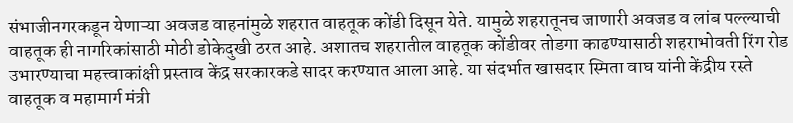संभाजीनगरकडून येणाऱ्या अवजड वाहनांमुळे शहरात वाहतूक कोंडी दिसून येते. यामुळे शहरातूनच जाणारी अवजड व लांब पल्ल्याची वाहतूक ही नागरिकांसाठी मोठी डोकेदुखी ठरत आहे. अशातच शहरातील वाहतूक कोंडीवर तोडगा काढण्यासाठी शहराभोवती रिंग रोड उभारण्याचा महत्त्वाकांक्षी प्रस्ताव केंद्र सरकारकडे सादर करण्यात आला आहे. या संदर्भात खासदार स्मिता वाघ यांनी केंद्रीय रस्ते वाहतूक व महामार्ग मंत्री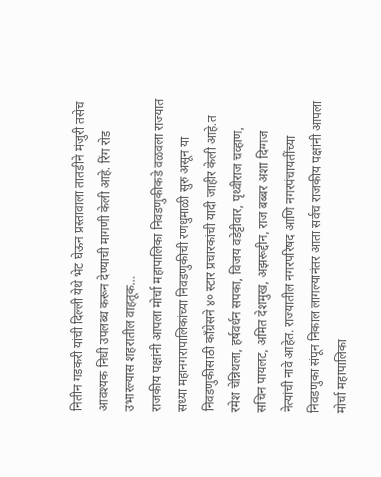नितीन गडकरी यांची दिल्ली येथे भेट घेऊन प्रस्तावाला तातडीने मंजुरी तसेच आवश्यक निधी उपलब्ध करून देण्याची मागणी केली आहे. रिंग रोड उभारल्यास शहरातील वाहतूक…
राजकीय पक्षांनी आपला मोर्चा महापालिका निवडणुकीकडे वळवला राज्यात सध्या महानगरापालिकांच्या निवडणुकीची रणधुमाळी सुरु असून या निवडणुकीसाठी काँग्रेसने ४० स्टार प्रचारकांची यादी जाहीर केली आहे.त रमेश चेन्निथला, हर्षवर्धन सपका, विजय वडेट्टीवार, पृथ्वीराज चव्हाण, सचिन पायलट, अमित देशमुख, अझरूद्दीन, राज बब्बर अशा दिग्गज नेत्यांची नावे आहेत. राज्यातील नगरपरिषद आणि नगरपंचायतींच्या निवडणुका संपून निकाल लागल्यानंतर आता सर्वच राजकीय पक्षांनी आपला मोर्चा महापालिका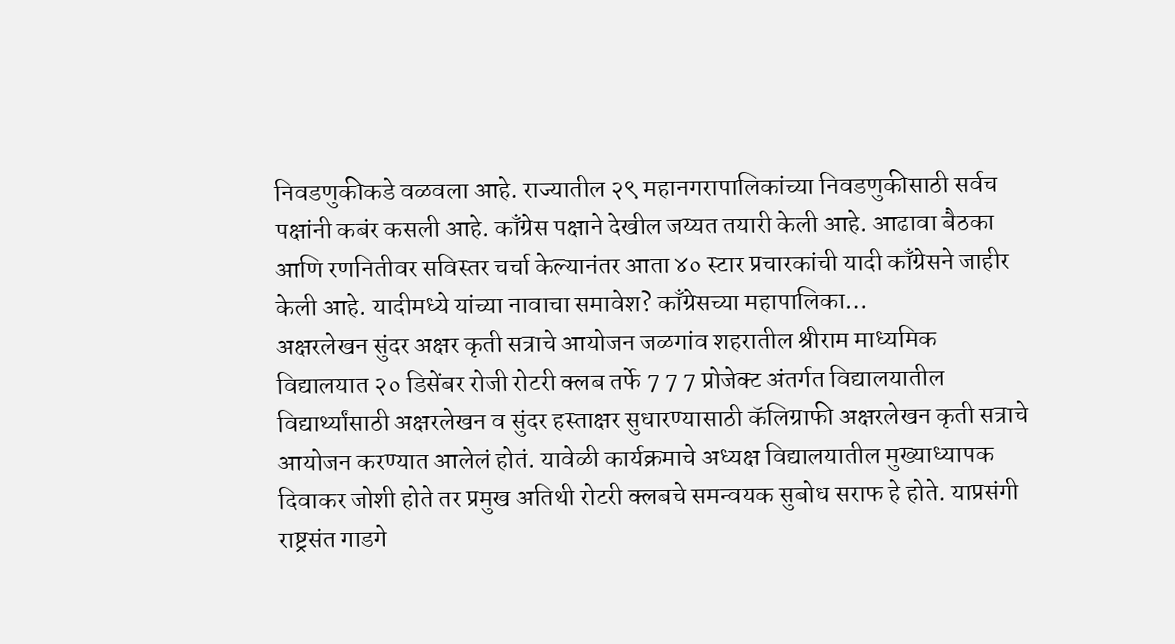निवडणुकीकडे वळवला आहे. राज्यातील २९ महानगरापालिकांच्या निवडणुकीसाठी सर्वच पक्षांनी कबंर कसली आहे. काँग्रेस पक्षाने देखील जय्यत तयारी केली आहे. आढावा बैठका आणि रणनितीवर सविस्तर चर्चा केल्यानंतर आता ४० स्टार प्रचारकांची यादी काँग्रेसने जाहीर केली आहे. यादीमध्ये यांच्या नावाचा समावेश? काँग्रेसच्या महापालिका…
अक्षरलेखन सुंदर अक्षर कृती सत्राचे आयोजन जळगांव शहरातील श्रीराम माध्यमिक विद्यालयात २० डिसेंबर रोजी रोटरी क्लब तर्फे 7 7 7 प्रोजेक्ट अंतर्गत विद्यालयातील विद्यार्थ्यांसाठी अक्षरलेखन व सुंदर हस्ताक्षर सुधारण्यासाठी कॅलिग्राफी अक्षरलेखन कृती सत्राचे आयोजन करण्यात आलेलं होतं. यावेळी कार्यक्रमाचे अध्यक्ष विद्यालयातील मुख्याध्यापक दिवाकर जोशी होते तर प्रमुख अतिथी रोटरी क्लबचे समन्वयक सुबोध सराफ हे होते. याप्रसंगी राष्ट्रसंत गाडगे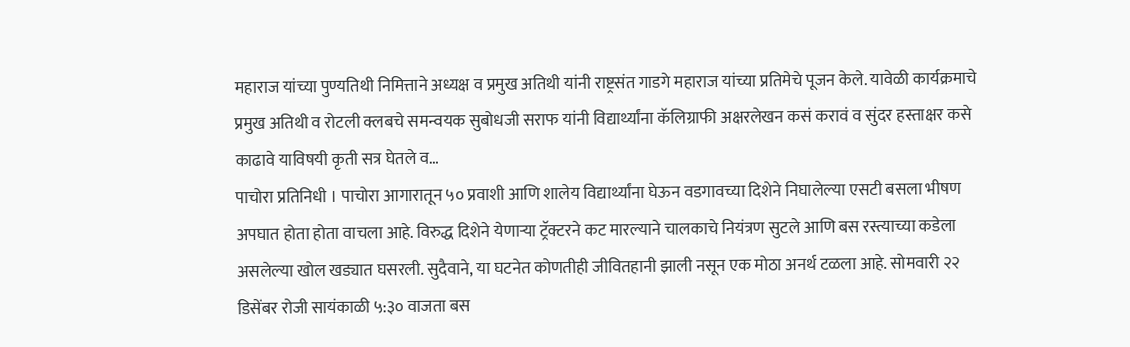महाराज यांच्या पुण्यतिथी निमित्ताने अध्यक्ष व प्रमुख अतिथी यांनी राष्ट्रसंत गाडगे महाराज यांच्या प्रतिमेचे पूजन केले. यावेळी कार्यक्रमाचे प्रमुख अतिथी व रोटली क्लबचे समन्वयक सुबोधजी सराफ यांनी विद्यार्थ्यांना कॅलिग्राफी अक्षरलेखन कसं करावं व सुंदर हस्ताक्षर कसे काढावे याविषयी कृती सत्र घेतले व…
पाचोरा प्रतिनिधी । पाचोरा आगारातून ५० प्रवाशी आणि शालेय विद्यार्थ्यांना घेऊन वडगावच्या दिशेने निघालेल्या एसटी बसला भीषण अपघात होता होता वाचला आहे. विरुद्ध दिशेने येणाऱ्या ट्रॅक्टरने कट मारल्याने चालकाचे नियंत्रण सुटले आणि बस रस्त्याच्या कडेला असलेल्या खोल खड्यात घसरली. सुदैवाने, या घटनेत कोणतीही जीवितहानी झाली नसून एक मोठा अनर्थ टळला आहे. सोमवारी २२ डिसेंबर रोजी सायंकाळी ५:३० वाजता बस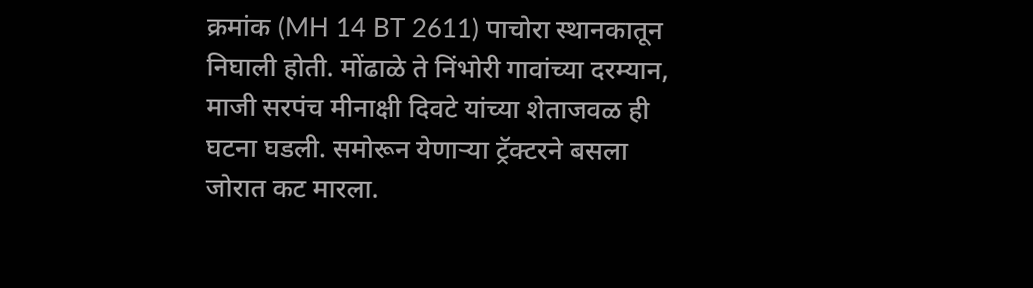क्रमांक (MH 14 BT 2611) पाचोरा स्थानकातून निघाली होती. मोंढाळे ते निंभोरी गावांच्या दरम्यान, माजी सरपंच मीनाक्षी दिवटे यांच्या शेताजवळ ही घटना घडली. समोरून येणाऱ्या ट्रॅक्टरने बसला जोरात कट मारला.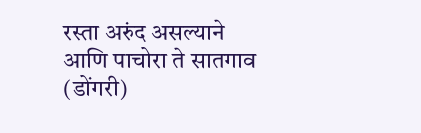रस्ता अरुंद असल्याने आणि पाचोरा ते सातगाव (डोंगरी)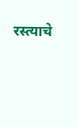रस्त्याचे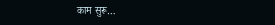काम सुरू…